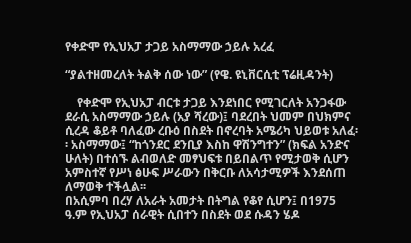የቀድሞ የኢህአፓ ታጋይ አስማማው ኃይሉ አረፈ

“ያልተዘመረለት ትልቅ ሰው ነው” (የዌ. ዩኒቨርሲቲ ፕሬዚዳንት)

    የቀድሞ የኢህአፓ ብርቱ ታጋይ እንደነበር የሚገርለት አንጋፋው ደራሲ አስማማው ኃይሉ (አያ ሻረው)፤ ባደረበት ህመም በህክምና ሲረዳ ቆይቶ ባለፈው ረቡዕ በስደት በኖረባት አሜሪካ ህይወቱ አለፈ፡፡ አስማማው፤ “ከጎንደር ደንቢያ እስከ ዋሽንግተን” (ክፍል አንድና ሁለት) በተሰኙ ልብወለድ መፃህፍቱ በይበልጥ የሚታወቅ ሲሆን አምስተኛ የሥነ ፅሁፍ ሥራውን በቅርቡ ለአሳታሚዎች እንደሰጠ ለማወቅ ተችሏል፡፡
በአሲምባ በረሃ ለአራት አመታት በትግል የቆየ ሲሆን፤ በ1975 ዓ.ም የኢህአፓ ሰራዊት ሲበተን በስደት ወደ ሱዳን ሄዶ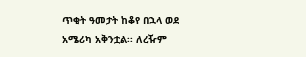ጥቂት ዓመታት ከቆየ በኋላ ወደ አሜሪካ አቅንቷል፡፡ ለረዥም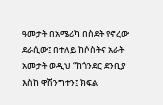ዓመታት በአሜሪካ በስደት የኖረው ደራሲው፤ በተለይ ከሶስትና አራት አመታት ወዲህ “ከጎንደር ደንቢያ እስከ ዋሽንግተን፤ ክፍል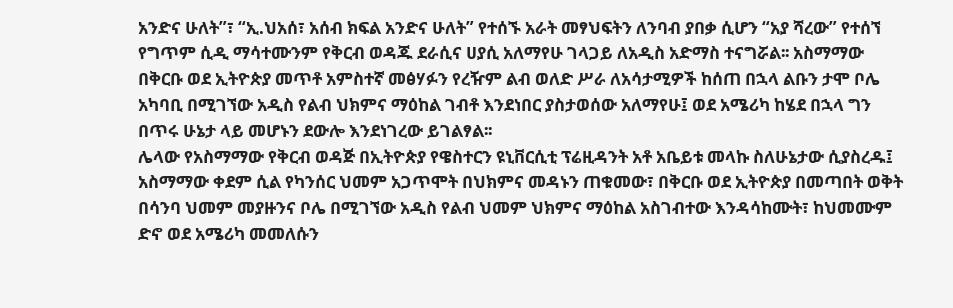አንድና ሁለት”፣ “ኢ.ህአሰ፣ አሰብ ክፍል አንድና ሁለት” የተሰኙ አራት መፃህፍትን ለንባብ ያበቃ ሲሆን “አያ ሻረው” የተሰኘ የግጥም ሲዲ ማሳተሙንም የቅርብ ወዳጁ ደራሲና ሀያሲ አለማየሁ ገላጋይ ለአዲስ አድማስ ተናግሯል፡፡ አስማማው በቅርቡ ወደ ኢትዮጵያ መጥቶ አምስተኛ መፅሃፉን የረዥም ልብ ወለድ ሥራ ለአሳታሚዎች ከሰጠ በኋላ ልቡን ታሞ ቦሌ አካባቢ በሚገኘው አዲስ የልብ ህክምና ማዕከል ገብቶ እንደነበር ያስታወሰው አለማየሁ፤ ወደ አሜሪካ ከሄደ በኋላ ግን በጥሩ ሁኔታ ላይ መሆኑን ደውሎ እንደነገረው ይገልፃል፡፡
ሌላው የአስማማው የቅርብ ወዳጅ በኢትዮጵያ የዌስተርን ዩኒቨርሲቲ ፕሬዚዳንት አቶ አቤይቱ መላኩ ስለሁኔታው ሲያስረዱ፤ አስማማው ቀደም ሲል የካንሰር ህመም አጋጥሞት በህክምና መዳኑን ጠቁመው፣ በቅርቡ ወደ ኢትዮጵያ በመጣበት ወቅት በሳንባ ህመም መያዙንና ቦሌ በሚገኘው አዲስ የልብ ህመም ህክምና ማዕከል አስገብተው እንዳሳከሙት፣ ከህመሙም ድኖ ወደ አሜሪካ መመለሱን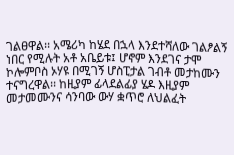ገልፀዋል፡፡ አሜሪካ ከሄደ በኋላ እንደተሻለው ገልፆልኝ ነበር የሚሉት አቶ አቤይቱ፤ ሆኖም እንደገና ታሞ ኮሎምቦስ ኦሃዩ በሚገኝ ሆስፒታል ገብቶ መታከሙን ተናግረዋል፡፡ ከዚያም ፊላደልፊያ ሄዶ እዚያም መታመሙንና ሳንባው ውሃ ቋጥሮ ለህልፈት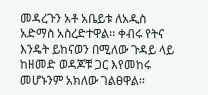መዳረጉን አቶ አቤይቱ ለአዲስ አድማስ አስረድተዋል፡፡ ቀብሩ የትና እንዴት ይከናወን በሚለው ጉዳይ ላይ ከዘመድ ወዳጆቹ ጋር እየመከሩ መሆኑንም አክለው ገልፀዋል፡፡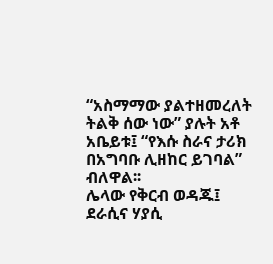“አስማማው ያልተዘመረለት ትልቅ ሰው ነው” ያሉት አቶ አቤይቱ፤ “የእሱ ስራና ታሪክ በአግባቡ ሊዘከር ይገባል” ብለዋል፡፡
ሌላው የቅርብ ወዳጁ፤ ደራሲና ሃያሲ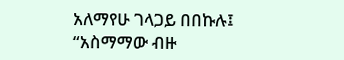አለማየሁ ገላጋይ በበኩሉ፤ “አስማማው ብዙ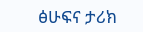ፅሁፍና ታሪክ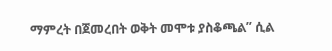ማምረት በጀመረበት ወቅት መሞቱ ያስቆጫል” ሲል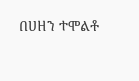በሀዘን ተሞልቶ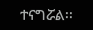ተናግሯል፡፡